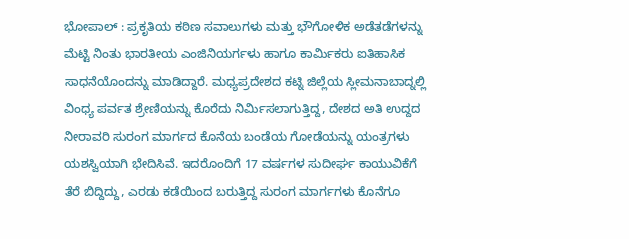ಭೋಪಾಲ್ : ಪ್ರಕೃತಿಯ ಕಠಿಣ ಸವಾಲುಗಳು ಮತ್ತು ಭೌಗೋಳಿಕ ಅಡೆತಡೆಗಳನ್ನು ಮೆಟ್ಟಿ ನಿಂತು ಭಾರತೀಯ ಎಂಜಿನಿಯರ್ಗಳು ಹಾಗೂ ಕಾರ್ಮಿಕರು ಐತಿಹಾಸಿಕ ಸಾಧನೆಯೊಂದನ್ನು ಮಾಡಿದ್ದಾರೆ. ಮಧ್ಯಪ್ರದೇಶದ ಕಟ್ನಿ ಜಿಲ್ಲೆಯ ಸ್ಲೀಮನಾಬಾದ್ನಲ್ಲಿ ವಿಂಧ್ಯ ಪರ್ವತ ಶ್ರೇಣಿಯನ್ನು ಕೊರೆದು ನಿರ್ಮಿಸಲಾಗುತ್ತಿದ್ದ, ದೇಶದ ಅತಿ ಉದ್ದದ ನೀರಾವರಿ ಸುರಂಗ ಮಾರ್ಗದ ಕೊನೆಯ ಬಂಡೆಯ ಗೋಡೆಯನ್ನು ಯಂತ್ರಗಳು ಯಶಸ್ವಿಯಾಗಿ ಭೇದಿಸಿವೆ. ಇದರೊಂದಿಗೆ 17 ವರ್ಷಗಳ ಸುದೀರ್ಘ ಕಾಯುವಿಕೆಗೆ ತೆರೆ ಬಿದ್ದಿದ್ದು, ಎರಡು ಕಡೆಯಿಂದ ಬರುತ್ತಿದ್ದ ಸುರಂಗ ಮಾರ್ಗಗಳು ಕೊನೆಗೂ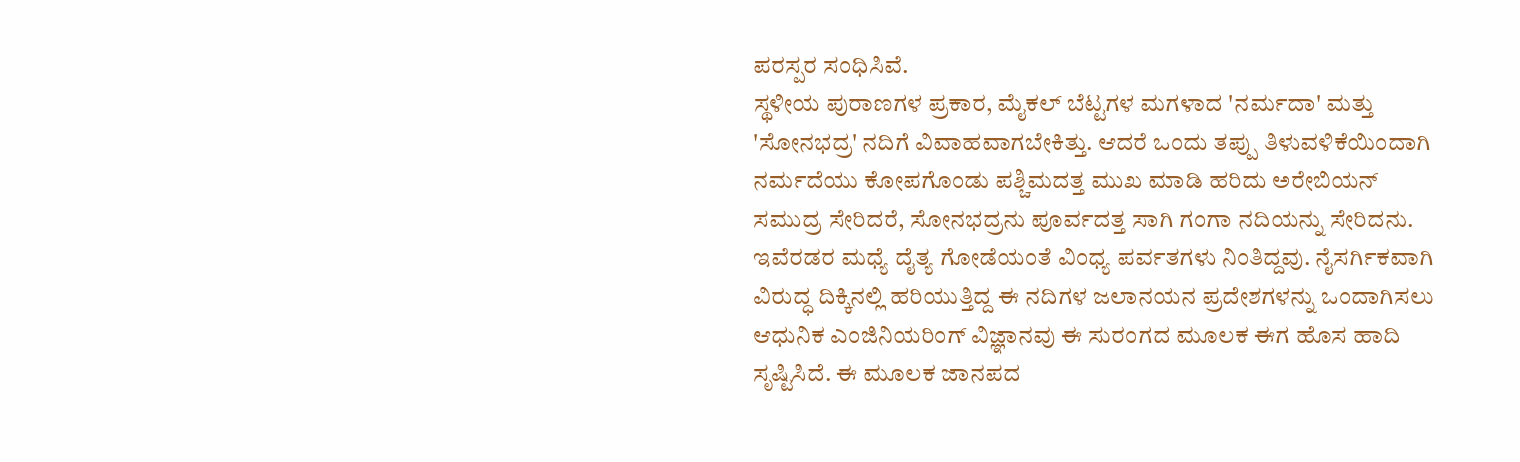ಪರಸ್ಪರ ಸಂಧಿಸಿವೆ.
ಸ್ಥಳೀಯ ಪುರಾಣಗಳ ಪ್ರಕಾರ, ಮೈಕಲ್ ಬೆಟ್ಟಗಳ ಮಗಳಾದ 'ನರ್ಮದಾ' ಮತ್ತು 'ಸೋನಭದ್ರ' ನದಿಗೆ ವಿವಾಹವಾಗಬೇಕಿತ್ತು. ಆದರೆ ಒಂದು ತಪ್ಪು ತಿಳುವಳಿಕೆಯಿಂದಾಗಿ ನರ್ಮದೆಯು ಕೋಪಗೊಂಡು ಪಶ್ಚಿಮದತ್ತ ಮುಖ ಮಾಡಿ ಹರಿದು ಅರೇಬಿಯನ್ ಸಮುದ್ರ ಸೇರಿದರೆ, ಸೋನಭದ್ರನು ಪೂರ್ವದತ್ತ ಸಾಗಿ ಗಂಗಾ ನದಿಯನ್ನು ಸೇರಿದನು. ಇವೆರಡರ ಮಧ್ಯೆ ದೈತ್ಯ ಗೋಡೆಯಂತೆ ವಿಂಧ್ಯ ಪರ್ವತಗಳು ನಿಂತಿದ್ದವು. ನೈಸರ್ಗಿಕವಾಗಿ ವಿರುದ್ಧ ದಿಕ್ಕಿನಲ್ಲಿ ಹರಿಯುತ್ತಿದ್ದ ಈ ನದಿಗಳ ಜಲಾನಯನ ಪ್ರದೇಶಗಳನ್ನು ಒಂದಾಗಿಸಲು ಆಧುನಿಕ ಎಂಜಿನಿಯರಿಂಗ್ ವಿಜ್ಞಾನವು ಈ ಸುರಂಗದ ಮೂಲಕ ಈಗ ಹೊಸ ಹಾದಿ ಸೃಷ್ಟಿಸಿದೆ. ಈ ಮೂಲಕ ಜಾನಪದ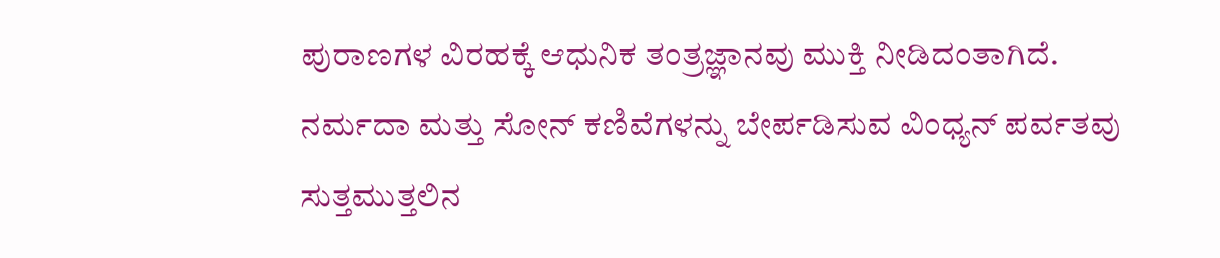ಪುರಾಣಗಳ ವಿರಹಕ್ಕೆ ಆಧುನಿಕ ತಂತ್ರಜ್ಞಾನವು ಮುಕ್ತಿ ನೀಡಿದಂತಾಗಿದೆ.
ನರ್ಮದಾ ಮತ್ತು ಸೋನ್ ಕಣಿವೆಗಳನ್ನು ಬೇರ್ಪಡಿಸುವ ವಿಂಧ್ಯನ್ ಪರ್ವತವು ಸುತ್ತಮುತ್ತಲಿನ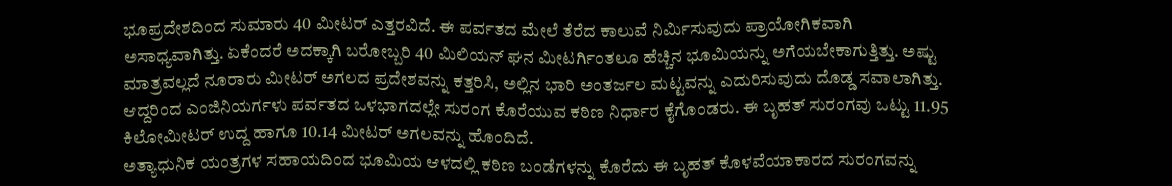ಭೂಪ್ರದೇಶದಿಂದ ಸುಮಾರು 40 ಮೀಟರ್ ಎತ್ತರವಿದೆ. ಈ ಪರ್ವತದ ಮೇಲೆ ತೆರೆದ ಕಾಲುವೆ ನಿರ್ಮಿಸುವುದು ಪ್ರಾಯೋಗಿಕವಾಗಿ ಅಸಾಧ್ಯವಾಗಿತ್ತು. ಏಕೆಂದರೆ ಅದಕ್ಕಾಗಿ ಬರೋಬ್ಬರಿ 40 ಮಿಲಿಯನ್ ಘನ ಮೀಟರ್ಗಿಂತಲೂ ಹೆಚ್ಚಿನ ಭೂಮಿಯನ್ನು ಅಗೆಯಬೇಕಾಗುತ್ತಿತ್ತು. ಅಷ್ಟು ಮಾತ್ರವಲ್ಲದೆ ನೂರಾರು ಮೀಟರ್ ಅಗಲದ ಪ್ರದೇಶವನ್ನು ಕತ್ತರಿಸಿ, ಅಲ್ಲಿನ ಭಾರಿ ಅಂತರ್ಜಲ ಮಟ್ಟವನ್ನು ಎದುರಿಸುವುದು ದೊಡ್ಡ ಸವಾಲಾಗಿತ್ತು. ಆದ್ದರಿಂದ ಎಂಜಿನಿಯರ್ಗಳು ಪರ್ವತದ ಒಳಭಾಗದಲ್ಲೇ ಸುರಂಗ ಕೊರೆಯುವ ಕಠಿಣ ನಿರ್ಧಾರ ಕೈಗೊಂಡರು. ಈ ಬೃಹತ್ ಸುರಂಗವು ಒಟ್ಟು 11.95 ಕಿಲೋಮೀಟರ್ ಉದ್ದ ಹಾಗೂ 10.14 ಮೀಟರ್ ಅಗಲವನ್ನು ಹೊಂದಿದೆ.
ಅತ್ಯಾಧುನಿಕ ಯಂತ್ರಗಳ ಸಹಾಯದಿಂದ ಭೂಮಿಯ ಆಳದಲ್ಲಿ ಕಠಿಣ ಬಂಡೆಗಳನ್ನು ಕೊರೆದು ಈ ಬೃಹತ್ ಕೊಳವೆಯಾಕಾರದ ಸುರಂಗವನ್ನು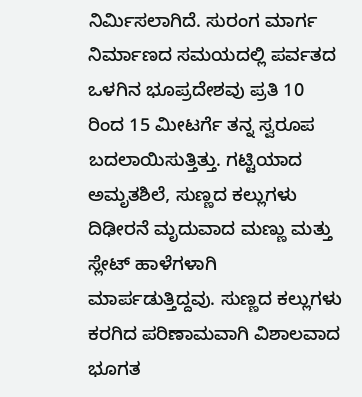ನಿರ್ಮಿಸಲಾಗಿದೆ. ಸುರಂಗ ಮಾರ್ಗ ನಿರ್ಮಾಣದ ಸಮಯದಲ್ಲಿ ಪರ್ವತದ ಒಳಗಿನ ಭೂಪ್ರದೇಶವು ಪ್ರತಿ 10 ರಿಂದ 15 ಮೀಟರ್ಗೆ ತನ್ನ ಸ್ವರೂಪ ಬದಲಾಯಿಸುತ್ತಿತ್ತು. ಗಟ್ಟಿಯಾದ ಅಮೃತಶಿಲೆ, ಸುಣ್ಣದ ಕಲ್ಲುಗಳು ದಿಢೀರನೆ ಮೃದುವಾದ ಮಣ್ಣು ಮತ್ತು ಸ್ಲೇಟ್ ಹಾಳೆಗಳಾಗಿ ಮಾರ್ಪಡುತ್ತಿದ್ದವು. ಸುಣ್ಣದ ಕಲ್ಲುಗಳು ಕರಗಿದ ಪರಿಣಾಮವಾಗಿ ವಿಶಾಲವಾದ ಭೂಗತ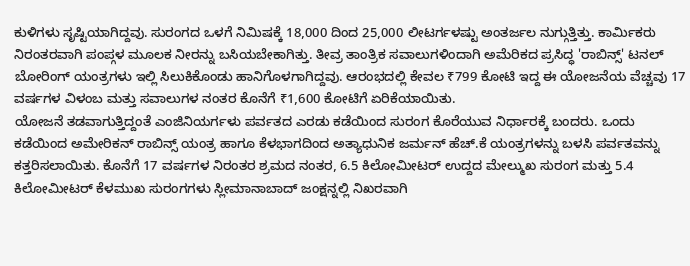ಕುಳಿಗಳು ಸೃಷ್ಟಿಯಾಗಿದ್ದವು. ಸುರಂಗದ ಒಳಗೆ ನಿಮಿಷಕ್ಕೆ 18,000 ದಿಂದ 25,000 ಲೀಟರ್ಗಳಷ್ಟು ಅಂತರ್ಜಲ ನುಗ್ಗುತ್ತಿತ್ತು. ಕಾರ್ಮಿಕರು ನಿರಂತರವಾಗಿ ಪಂಪ್ಗಳ ಮೂಲಕ ನೀರನ್ನು ಬಸಿಯಬೇಕಾಗಿತ್ತು. ತೀವ್ರ ತಾಂತ್ರಿಕ ಸವಾಲುಗಳಿಂದಾಗಿ ಅಮೆರಿಕದ ಪ್ರಸಿದ್ಧ 'ರಾಬಿನ್ಸ್' ಟನಲ್ ಬೋರಿಂಗ್ ಯಂತ್ರಗಳು ಇಲ್ಲಿ ಸಿಲುಕಿಕೊಂಡು ಹಾನಿಗೊಳಗಾಗಿದ್ದವು. ಆರಂಭದಲ್ಲಿ ಕೇವಲ ₹799 ಕೋಟಿ ಇದ್ದ ಈ ಯೋಜನೆಯ ವೆಚ್ಚವು 17 ವರ್ಷಗಳ ವಿಳಂಬ ಮತ್ತು ಸವಾಲುಗಳ ನಂತರ ಕೊನೆಗೆ ₹1,600 ಕೋಟಿಗೆ ಏರಿಕೆಯಾಯಿತು.
ಯೋಜನೆ ತಡವಾಗುತ್ತಿದ್ದಂತೆ ಎಂಜಿನಿಯರ್ಗಳು ಪರ್ವತದ ಎರಡು ಕಡೆಯಿಂದ ಸುರಂಗ ಕೊರೆಯುವ ನಿರ್ಧಾರಕ್ಕೆ ಬಂದರು. ಒಂದು ಕಡೆಯಿಂದ ಅಮೇರಿಕನ್ ರಾಬಿನ್ಸ್ ಯಂತ್ರ ಹಾಗೂ ಕೆಳಭಾಗದಿಂದ ಅತ್ಯಾಧುನಿಕ ಜರ್ಮನ್ ಹೆಚ್.ಕೆ ಯಂತ್ರಗಳನ್ನು ಬಳಸಿ ಪರ್ವತವನ್ನು ಕತ್ತರಿಸಲಾಯಿತು. ಕೊನೆಗೆ 17 ವರ್ಷಗಳ ನಿರಂತರ ಶ್ರಮದ ನಂತರ, 6.5 ಕಿಲೋಮೀಟರ್ ಉದ್ದದ ಮೇಲ್ಮುಖ ಸುರಂಗ ಮತ್ತು 5.4 ಕಿಲೋಮೀಟರ್ ಕೆಳಮುಖ ಸುರಂಗಗಳು ಸ್ಲೀಮಾನಾಬಾದ್ ಜಂಕ್ಷನ್ನಲ್ಲಿ ನಿಖರವಾಗಿ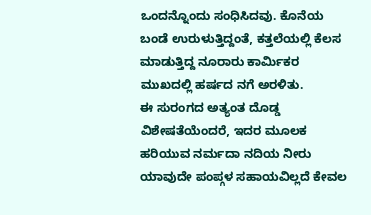ಒಂದನ್ನೊಂದು ಸಂಧಿಸಿದವು. ಕೊನೆಯ ಬಂಡೆ ಉರುಳುತ್ತಿದ್ದಂತೆ, ಕತ್ತಲೆಯಲ್ಲಿ ಕೆಲಸ ಮಾಡುತ್ತಿದ್ದ ನೂರಾರು ಕಾರ್ಮಿಕರ ಮುಖದಲ್ಲಿ ಹರ್ಷದ ನಗೆ ಅರಳಿತು.
ಈ ಸುರಂಗದ ಅತ್ಯಂತ ದೊಡ್ಡ ವಿಶೇಷತೆಯೆಂದರೆ, ಇದರ ಮೂಲಕ ಹರಿಯುವ ನರ್ಮದಾ ನದಿಯ ನೀರು ಯಾವುದೇ ಪಂಪ್ಗಳ ಸಹಾಯವಿಲ್ಲದೆ ಕೇವಲ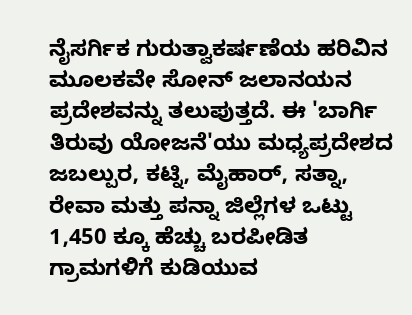ನೈಸರ್ಗಿಕ ಗುರುತ್ವಾಕರ್ಷಣೆಯ ಹರಿವಿನ ಮೂಲಕವೇ ಸೋನ್ ಜಲಾನಯನ ಪ್ರದೇಶವನ್ನು ತಲುಪುತ್ತದೆ. ಈ 'ಬಾರ್ಗಿ ತಿರುವು ಯೋಜನೆ'ಯು ಮಧ್ಯಪ್ರದೇಶದ ಜಬಲ್ಪುರ, ಕಟ್ನಿ, ಮೈಹಾರ್, ಸತ್ನಾ, ರೇವಾ ಮತ್ತು ಪನ್ನಾ ಜಿಲ್ಲೆಗಳ ಒಟ್ಟು 1,450 ಕ್ಕೂ ಹೆಚ್ಚು ಬರಪೀಡಿತ ಗ್ರಾಮಗಳಿಗೆ ಕುಡಿಯುವ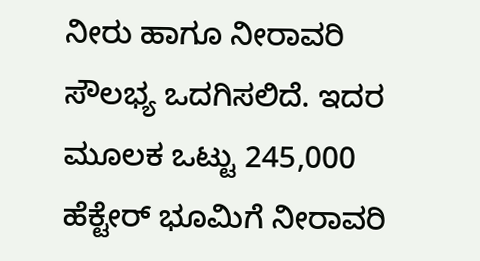ನೀರು ಹಾಗೂ ನೀರಾವರಿ ಸೌಲಭ್ಯ ಒದಗಿಸಲಿದೆ. ಇದರ ಮೂಲಕ ಒಟ್ಟು 245,000 ಹೆಕ್ಟೇರ್ ಭೂಮಿಗೆ ನೀರಾವರಿ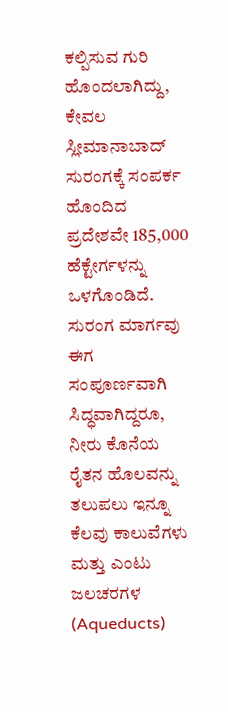ಕಲ್ಪಿಸುವ ಗುರಿ ಹೊಂದಲಾಗಿದ್ದು, ಕೇವಲ ಸ್ಲೀಮಾನಾಬಾದ್ ಸುರಂಗಕ್ಕೆ ಸಂಪರ್ಕ ಹೊಂದಿದ ಪ್ರದೇಶವೇ 185,000 ಹೆಕ್ಟೇರ್ಗಳನ್ನು ಒಳಗೊಂಡಿದೆ.
ಸುರಂಗ ಮಾರ್ಗವು ಈಗ ಸಂಪೂರ್ಣವಾಗಿ ಸಿದ್ಧವಾಗಿದ್ದರೂ, ನೀರು ಕೊನೆಯ ರೈತನ ಹೊಲವನ್ನು ತಲುಪಲು ಇನ್ನೂ ಕೆಲವು ಕಾಲುವೆಗಳು ಮತ್ತು ಎಂಟು ಜಲಚರಗಳ (Aqueducts)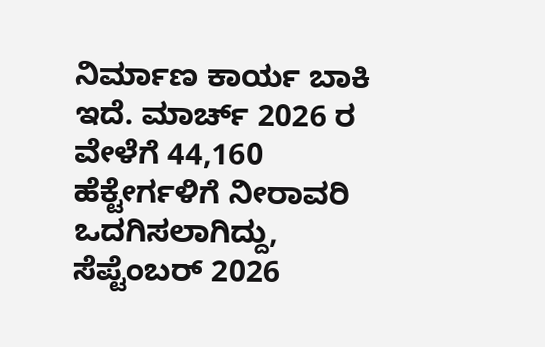ನಿರ್ಮಾಣ ಕಾರ್ಯ ಬಾಕಿ ಇದೆ. ಮಾರ್ಚ್ 2026 ರ ವೇಳೆಗೆ 44,160 ಹೆಕ್ಟೇರ್ಗಳಿಗೆ ನೀರಾವರಿ ಒದಗಿಸಲಾಗಿದ್ದು, ಸೆಪ್ಟೆಂಬರ್ 2026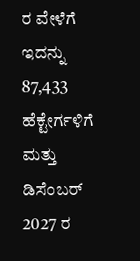ರ ವೇಳೆಗೆ ಇದನ್ನು 87,433 ಹೆಕ್ಟೇರ್ಗಳಿಗೆ ಮತ್ತು ಡಿಸೆಂಬರ್ 2027 ರ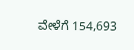ವೇಳೆಗೆ 154,693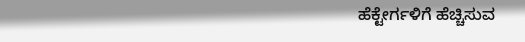ಹೆಕ್ಟೇರ್ಗಳಿಗೆ ಹೆಚ್ಚಿಸುವ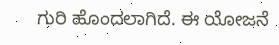ಗುರಿ ಹೊಂದಲಾಗಿದೆ. ಈ ಯೋಜನೆ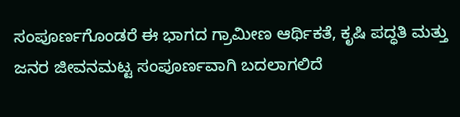ಸಂಪೂರ್ಣಗೊಂಡರೆ ಈ ಭಾಗದ ಗ್ರಾಮೀಣ ಆರ್ಥಿಕತೆ, ಕೃಷಿ ಪದ್ಧತಿ ಮತ್ತು ಜನರ ಜೀವನಮಟ್ಟ ಸಂಪೂರ್ಣವಾಗಿ ಬದಲಾಗಲಿದೆ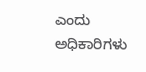ಎಂದು ಅಧಿಕಾರಿಗಳು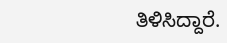ತಿಳಿಸಿದ್ದಾರೆ.